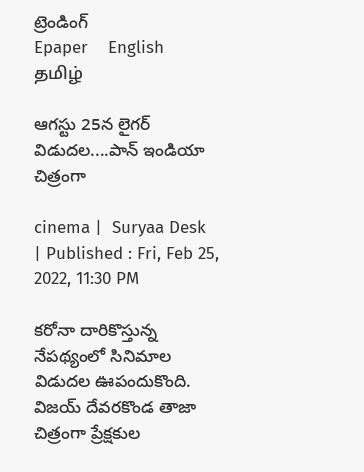ట్రెండింగ్
Epaper    English    தமிழ்

ఆగస్టు 25న లైగర్ విడుదల....పాన్ ఇండియా చిత్రంగా

cinema |  Suryaa Desk  | Published : Fri, Feb 25, 2022, 11:30 PM

కరోనా దారికొస్తున్న నేపథ్యంలో సినిమాల విడుదల ఊపందుకొంది. విజయ్ దేవరకొండ తాజా చిత్రంగా ప్రేక్షకుల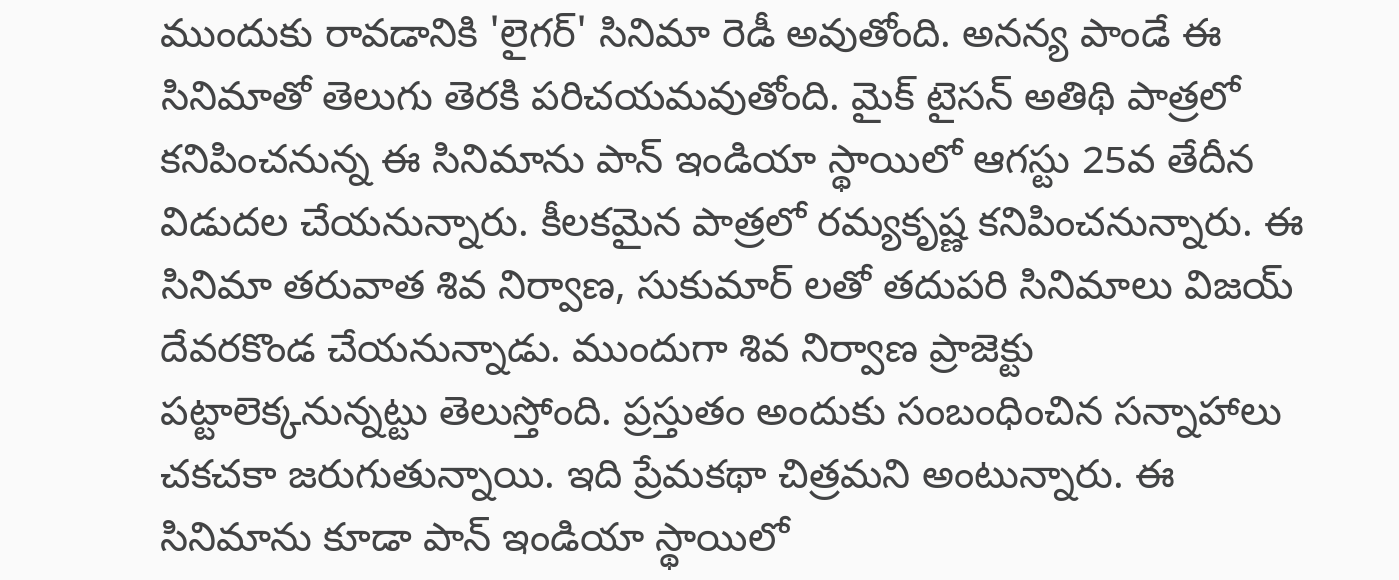ముందుకు రావడానికి 'లైగర్' సినిమా రెడీ అవుతోంది. అనన్య పాండే ఈ సినిమాతో తెలుగు తెరకి పరిచయమవుతోంది. మైక్ టైసన్ అతిథి పాత్రలో కనిపించనున్న ఈ సినిమాను పాన్ ఇండియా స్థాయిలో ఆగస్టు 25వ తేదీన విడుదల చేయనున్నారు. కీలకమైన పాత్రలో రమ్యకృష్ణ కనిపించనున్నారు. ఈ సినిమా తరువాత శివ నిర్వాణ, సుకుమార్ లతో తదుపరి సినిమాలు విజయ్ దేవరకొండ చేయనున్నాడు. ముందుగా శివ నిర్వాణ ప్రాజెక్టు పట్టాలెక్కనున్నట్టు తెలుస్తోంది. ప్రస్తుతం అందుకు సంబంధించిన సన్నాహాలు చకచకా జరుగుతున్నాయి. ఇది ప్రేమకథా చిత్రమని అంటున్నారు. ఈ సినిమాను కూడా పాన్ ఇండియా స్థాయిలో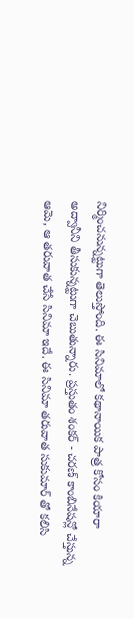నిర్మించనున్నట్టుగా తెలుస్తోంది. ఈ సినిమాలో కథానాయిక పాత్ర కోసం కియారా అద్వానీని తీసుకున్నట్టుగా చెబుతున్నారు. ప్రస్తుతం శంకర్ - చరణ్ కాంబినేషన్లో చేస్తున్న ఆమె, ఆ తరువాత చేసే సినిమా ఇదే. ఈ సినిమా తరువాత సుకుమార్ తో కలిసి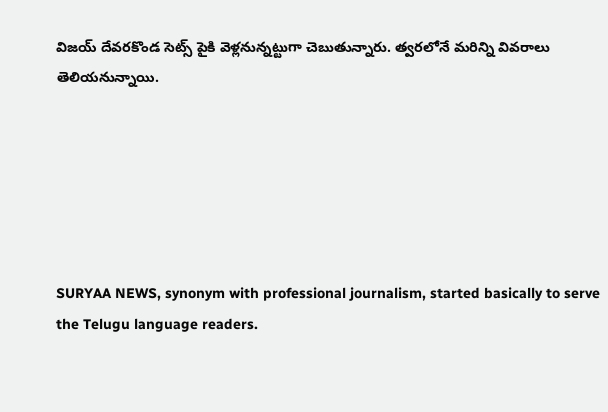విజయ్ దేవరకొండ సెట్స్ పైకి వెళ్లనున్నట్టుగా చెబుతున్నారు. త్వరలోనే మరిన్ని వివరాలు తెలియనున్నాయి.






SURYAA NEWS, synonym with professional journalism, started basically to serve the Telugu language readers.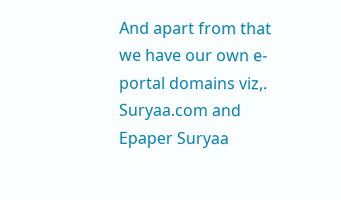And apart from that we have our own e-portal domains viz,. Suryaa.com and Epaper Suryaa